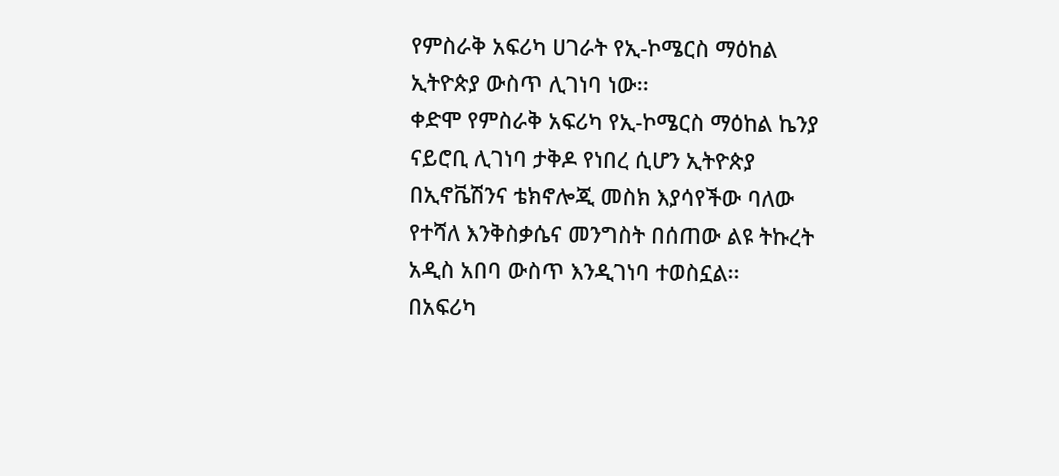የምስራቅ አፍሪካ ሀገራት የኢ-ኮሜርስ ማዕከል ኢትዮጵያ ውስጥ ሊገነባ ነው፡፡
ቀድሞ የምስራቅ አፍሪካ የኢ-ኮሜርስ ማዕከል ኬንያ ናይሮቢ ሊገነባ ታቅዶ የነበረ ሲሆን ኢትዮጵያ በኢኖቬሽንና ቴክኖሎጂ መስክ እያሳየችው ባለው የተሻለ እንቅስቃሴና መንግስት በሰጠው ልዩ ትኩረት አዲስ አበባ ውስጥ እንዲገነባ ተወስኗል፡፡
በአፍሪካ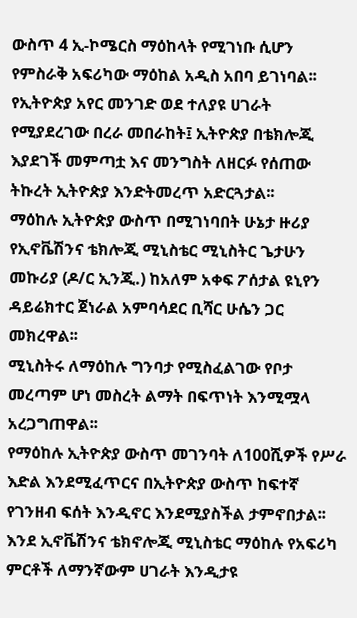ውስጥ 4 ኢ-ኮሜርስ ማዕከላት የሚገነቡ ሲሆን የምስራቅ አፍሪካው ማዕከል አዲስ አበባ ይገነባል፡፡
የኢትዮጵያ አየር መንገድ ወደ ተለያዩ ሀገራት የሚያደረገው በረራ መበራከት፤ ኢትዮጵያ በቴክሎጂ እያደገች መምጣቷ እና መንግስት ለዘርፉ የሰጠው ትኩረት ኢትዮጵያ እንድትመረጥ አድርጓታል፡፡
ማዕከሉ ኢትዮጵያ ውስጥ በሚገነባበት ሁኔታ ዙሪያ የኢኖቬሽንና ቴክሎጂ ሚኒስቴር ሚኒስትር ጌታሁን መኩሪያ (ዶ/ር ኢንጂ.) ከአለም አቀፍ ፖሰታል ዩኒየን ዳይሬክተር ጀነራል አምባሳደር ቢሻር ሁሴን ጋር መክረዋል፡፡
ሚኒስትሩ ለማዕከሉ ግንባታ የሚስፈልገው የቦታ መረጣም ሆነ መስረት ልማት በፍጥነት እንሚሟላ አረጋግጠዋል፡፡
የማዕከሉ ኢትዮጵያ ውስጥ መገንባት ለ100ሺዎች የሥራ እድል እንደሚፈጥርና በኢትዮጵያ ውስጥ ከፍተኛ የገንዘብ ፍሰት እንዲኖር እንደሚያስችል ታምኖበታል፡፡
እንደ ኢኖቬሽንና ቴክኖሎጂ ሚኒስቴር ማዕከሉ የአፍሪካ ምርቶች ለማንኛውም ሀገራት እንዲታዩ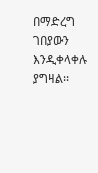በማድረግ ገበያውን እንዲቀላቀሉ ያግዛል፡፡